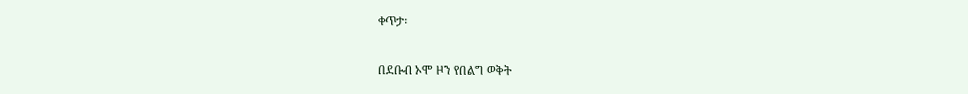ቀጥታ፡

በደቡብ ኦሞ ዞን የበልግ ወቅት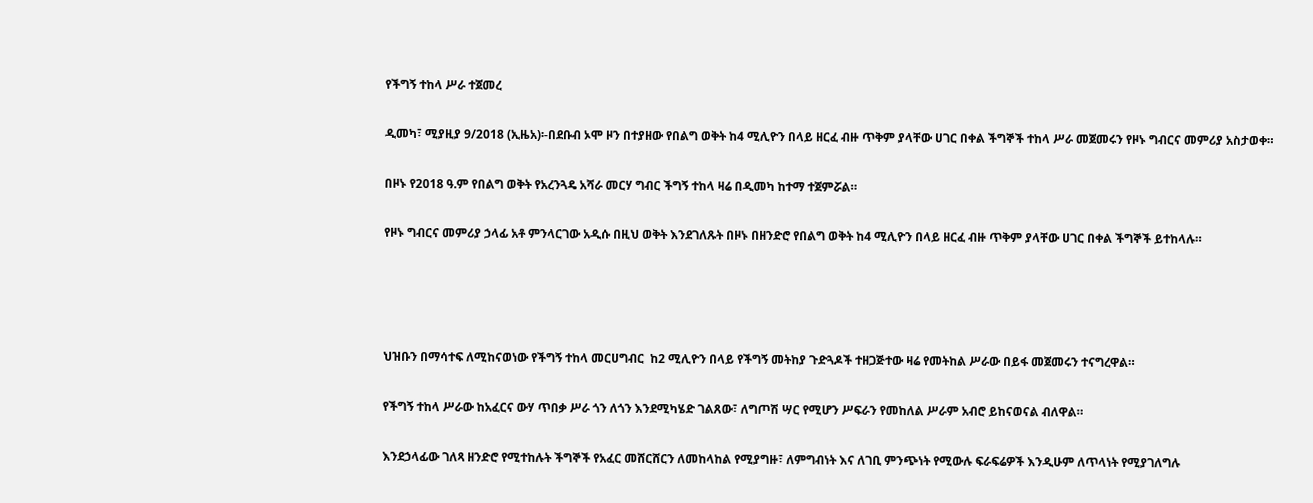የችግኝ ተከላ ሥራ ተጀመረ

ዲመካ፣ ሚያዚያ 9/2018 (ኢዜአ)፡-በደቡብ ኦሞ ዞን በተያዘው የበልግ ወቅት ከ4 ሚሊዮን በላይ ዘርፈ ብዙ ጥቅም ያላቸው ሀገር በቀል ችግኞች ተከላ ሥራ መጀመሩን የዞኑ ግብርና መምሪያ አስታወቀ።

በዞኑ የ2018 ዓ.ም የበልግ ወቅት የአረንጓዴ አሻራ መርሃ ግብር ችግኝ ተከላ ዛሬ በዲመካ ከተማ ተጀምሯል።

የዞኑ ግብርና መምሪያ ኃላፊ አቶ ምንላርገው አዲሱ በዚህ ወቅት እንደገለጹት በዞኑ በዘንድሮ የበልግ ወቅት ከ4 ሚሊዮን በላይ ዘርፈ ብዙ ጥቅም ያላቸው ሀገር በቀል ችግኞች ይተከላሉ።




ህዝቡን በማሳተፍ ለሚከናወነው የችግኝ ተከላ መርሀግብር  ከ2 ሚሊዮን በላይ የችግኝ መትከያ ጉድጓዶች ተዘጋጅተው ዛሬ የመትከል ሥራው በይፋ መጀመሩን ተናግረዋል።

የችግኝ ተከላ ሥራው ከአፈርና ውሃ ጥበቃ ሥራ ጎን ለጎን እንደሚካሄድ ገልጸው፣ ለግጦሽ ሣር የሚሆን ሥፍራን የመከለል ሥራም አብሮ ይከናወናል ብለዋል።

እንደኃላፊው ገለጻ ዘንድሮ የሚተከሉት ችግኞች የአፈር መሸርሸርን ለመከላከል የሚያግዙ፣ ለምግብነት እና ለገቢ ምንጭነት የሚውሉ ፍራፍሬዎች እንዲሁም ለጥላነት የሚያገለግሉ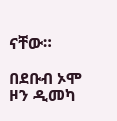ናቸው።

በደቡብ ኦሞ ዞን ዲመካ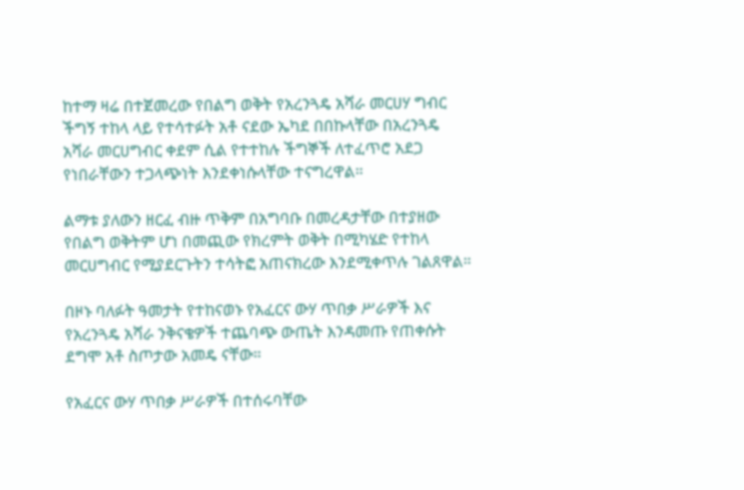ከተማ ዛሬ በተጀመረው የበልግ ወቅት የአረንጓዴ አሻራ መርሀሃ ግብር ችግኝ ተከላ ላይ የተሳተፉት አቶ ናደው ኤካደ በበኩላቸው በአረንጓዴ አሻራ መርሀግብር ቀደም ሲል የተተከሉ ችግኞች ለተፈጥሮ አደጋ የነበራቸውን ተጋላጭነት እንደቀነሱላቸው ተናግረዋል።

ልማቱ ያለውን ዘርፈ ብዙ ጥቅም በአግባቡ በመረዳታቸው በተያዘው የበልግ ወቅትም ሆነ በመጪው የክረምት ወቅት በሚካሄድ የተከላ መርሀግብር የሚያደርጉትን ተሳትፎ አጠናክረው እንደሚቀጥሉ ገልጸዋል።

በዞኑ ባለፉት ዓመታት የተከናወኑ የአፈርና ውሃ ጥበቃ ሥራዎች እና የአረንጓዴ አሻራ ንቅናቄዎች ተጨባጭ ውጤት እንዳመጡ የጠቀሱት ደግሞ አቶ ስጦታው አመዴ ናቸው።

የአፈርና ውሃ ጥበቃ ሥራዎች በተሰሩባቸው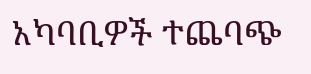አካባቢዎች ተጨባጭ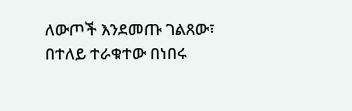ለውጦች እንደመጡ ገልጸው፣ በተለይ ተራቁተው በነበሩ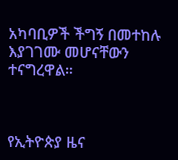አካባቢዎች ችግኝ በመተከሉ እያገገሙ መሆናቸውን ተናግረዋል።



የኢትዮጵያ ዜና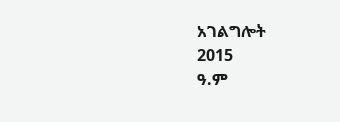አገልግሎት
2015
ዓ.ም